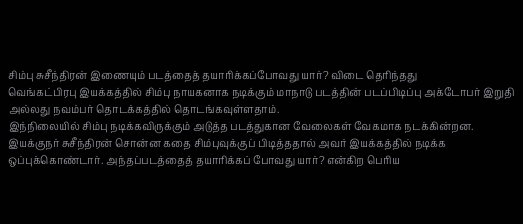சிம்பு சுசீந்திரன் இணையும் படத்தைத் தயாரிக்கப்போவது யார்? விடை தெரிந்தது
வெங்கட்பிரபு இயக்கத்தில் சிம்பு நாயகனாக நடிக்கும் மாநாடு படத்தின் படப்பிடிப்பு அக்டோபர் இறுதி அல்லது நவம்பர் தொடக்கத்தில் தொடங்கவுள்ளதாம்.
இந்நிலையில் சிம்பு நடிக்கவிருக்கும் அடுத்த படத்துகான வேலைகள் வேகமாக நடக்கின்றன.
இயக்குநர் சுசீந்திரன் சொன்ன கதை சிம்புவுக்குப் பிடித்ததால் அவர் இயக்கத்தில் நடிக்க ஒப்புக்கொண்டார். அந்தப்படத்தைத் தயாரிக்கப் போவது யார்? என்கிற பெரிய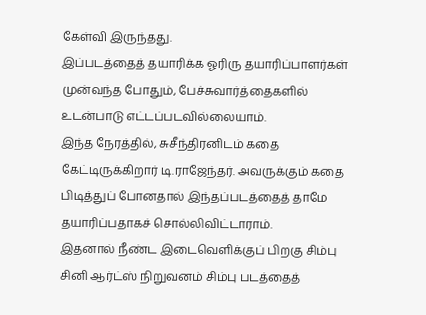கேள்வி இருந்தது.
இப்படத்தைத் தயாரிக்க ஓரிரு தயாரிப்பாளர்கள் முன்வந்த போதும், பேச்சுவார்த்தைகளில் உடன்பாடு எட்டப்படவில்லையாம்.
இந்த நேரத்தில், சுசீந்திரனிடம் கதை கேட்டிருக்கிறார் டி.ராஜேந்தர். அவருக்கும் கதை பிடித்துப் போனதால் இந்தப்படத்தைத் தாமே தயாரிப்பதாகச் சொல்லிவிட்டாராம்.
இதனால் நீண்ட இடைவெளிக்குப் பிறகு சிம்பு சினி ஆர்ட்ஸ் நிறுவனம் சிம்பு படத்தைத்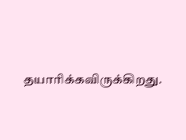தயாரிக்கவிருக்கிறது.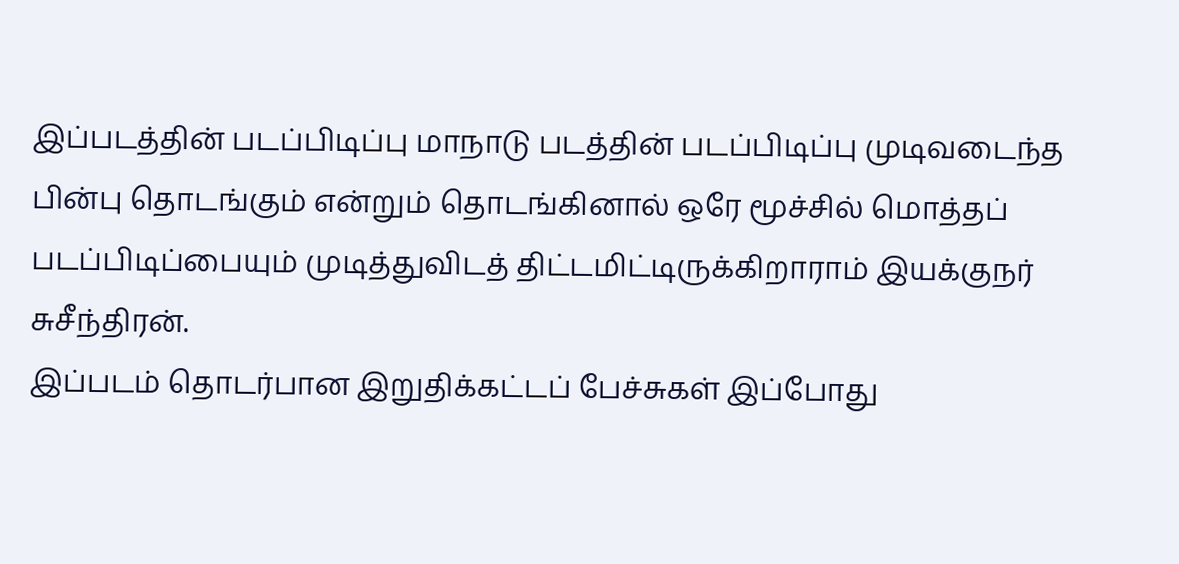இப்படத்தின் படப்பிடிப்பு மாநாடு படத்தின் படப்பிடிப்பு முடிவடைந்த பின்பு தொடங்கும் என்றும் தொடங்கினால் ஒரே மூச்சில் மொத்தப் படப்பிடிப்பையும் முடித்துவிடத் திட்டமிட்டிருக்கிறாராம் இயக்குநர் சுசீந்திரன்.
இப்படம் தொடர்பான இறுதிக்கட்டப் பேச்சுகள் இப்போது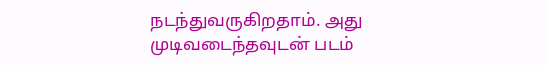நடந்துவருகிறதாம். அது முடிவடைந்தவுடன் படம்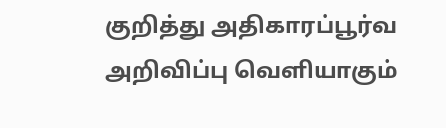குறித்து அதிகாரப்பூர்வ அறிவிப்பு வெளியாகும்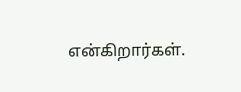என்கிறார்கள்.